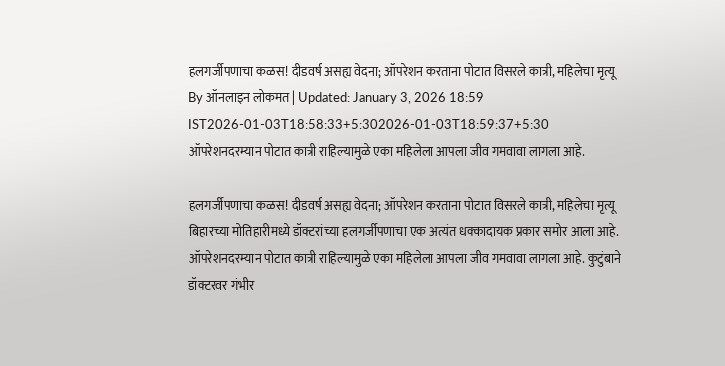हलगर्जीपणाचा कळस! दीडवर्ष असह्य वेदना; ऑपरेशन करताना पोटात विसरले कात्री, महिलेचा मृत्यू
By ऑनलाइन लोकमत | Updated: January 3, 2026 18:59 IST2026-01-03T18:58:33+5:302026-01-03T18:59:37+5:30
ऑपरेशनदरम्यान पोटात कात्री राहिल्यामुळे एका महिलेला आपला जीव गमवावा लागला आहे.

हलगर्जीपणाचा कळस! दीडवर्ष असह्य वेदना; ऑपरेशन करताना पोटात विसरले कात्री, महिलेचा मृत्यू
बिहारच्या मोतिहारीमध्ये डॉक्टरांच्या हलगर्जीपणाचा एक अत्यंत धक्कादायक प्रकार समोर आला आहे. ऑपरेशनदरम्यान पोटात कात्री राहिल्यामुळे एका महिलेला आपला जीव गमवावा लागला आहे. कुटुंबाने डॉक्टरवर गंभीर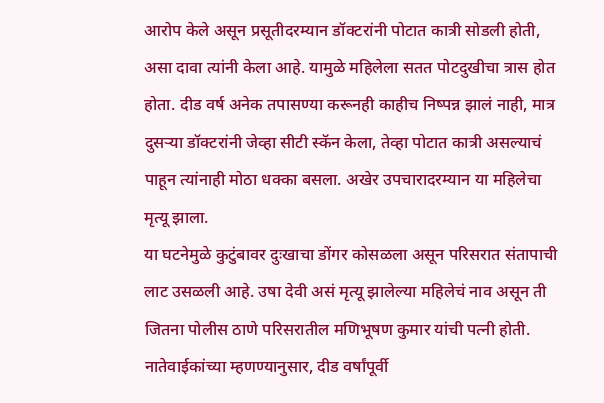आरोप केले असून प्रसूतीदरम्यान डॉक्टरांनी पोटात कात्री सोडली होती, असा दावा त्यांनी केला आहे. यामुळे महिलेला सतत पोटदुखीचा त्रास होत होता. दीड वर्ष अनेक तपासण्या करूनही काहीच निष्पन्न झालं नाही, मात्र दुसऱ्या डॉक्टरांनी जेव्हा सीटी स्कॅन केला, तेव्हा पोटात कात्री असल्याचं पाहून त्यांनाही मोठा धक्का बसला. अखेर उपचारादरम्यान या महिलेचा मृत्यू झाला.
या घटनेमुळे कुटुंबावर दुःखाचा डोंगर कोसळला असून परिसरात संतापाची लाट उसळली आहे. उषा देवी असं मृत्यू झालेल्या महिलेचं नाव असून ती जितना पोलीस ठाणे परिसरातील मणिभूषण कुमार यांची पत्नी होती. नातेवाईकांच्या म्हणण्यानुसार, दीड वर्षांपूर्वी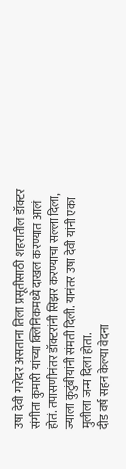उषा देवी गरोदर असताना तिला प्रसूतीसाठी शहरातील डॉक्टर संगीता कुमारी यांच्या क्लिनिकमध्ये दाखल करण्यात आलं होतं. तपासणीनंतर डॉक्टरांनी सिझर करण्याचा सल्ला दिला, ज्याला कुटुंबीयांनी संमती दिली. यानंतर उषा देवी यांनी एका मुलीला जन्म दिला होता.
दीड वर्ष सहन केल्या वेदना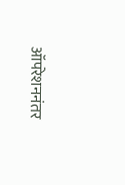ऑपरेशननंतर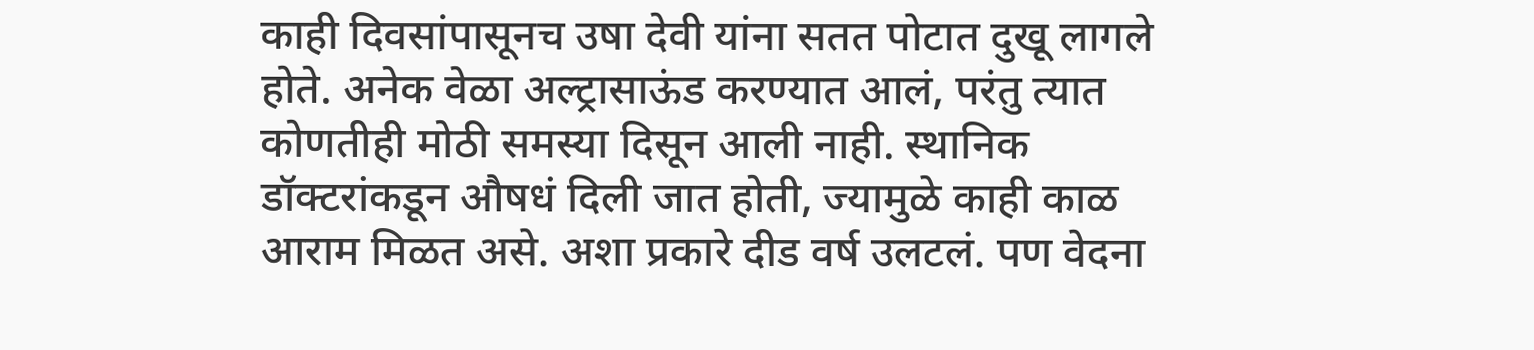काही दिवसांपासूनच उषा देवी यांना सतत पोटात दुखू लागले होते. अनेक वेळा अल्ट्रासाऊंड करण्यात आलं, परंतु त्यात कोणतीही मोठी समस्या दिसून आली नाही. स्थानिक डॉक्टरांकडून औषधं दिली जात होती, ज्यामुळे काही काळ आराम मिळत असे. अशा प्रकारे दीड वर्ष उलटलं. पण वेदना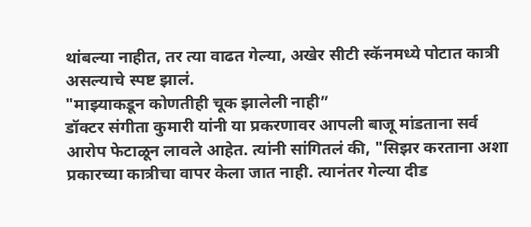थांबल्या नाहीत, तर त्या वाढत गेल्या, अखेर सीटी स्कॅनमध्ये पोटात कात्री असल्याचे स्पष्ट झालं.
"माझ्याकडून कोणतीही चूक झालेली नाही”
डॉक्टर संगीता कुमारी यांनी या प्रकरणावर आपली बाजू मांडताना सर्व आरोप फेटाळून लावले आहेत. त्यांनी सांगितलं की, "सिझर करताना अशा प्रकारच्या कात्रीचा वापर केला जात नाही. त्यानंतर गेल्या दीड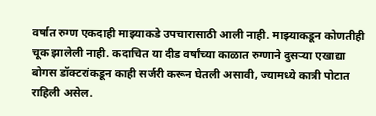वर्षात रुग्ण एकदाही माझ्याकडे उपचारासाठी आली नाही. माझ्याकडून कोणतीही चूक झालेली नाही. कदाचित या दीड वर्षांच्या काळात रुग्णाने दुसऱ्या एखाद्या बोगस डॉक्टरांकडून काही सर्जरी करून घेतली असावी, ज्यामध्ये कात्री पोटात राहिली असेल.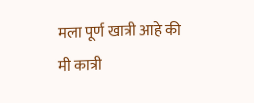मला पूर्ण खात्री आहे की मी कात्री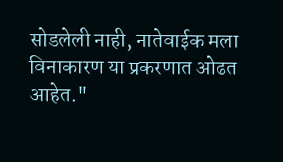सोडलेली नाही, नातेवाईक मला विनाकारण या प्रकरणात ओढत आहेत."